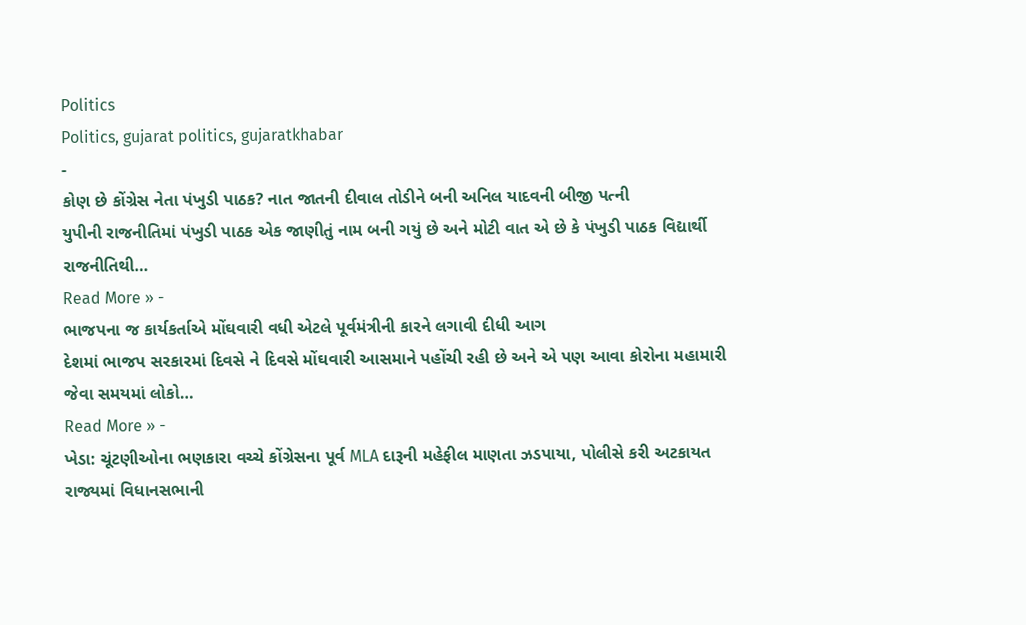Politics
Politics, gujarat politics, gujaratkhabar
-
કોણ છે કોંગ્રેસ નેતા પંખુડી પાઠક? નાત જાતની દીવાલ તોડીને બની અનિલ યાદવની બીજી પત્ની
યુપીની રાજનીતિમાં પંખુડી પાઠક એક જાણીતું નામ બની ગયું છે અને મોટી વાત એ છે કે પંખુડી પાઠક વિદ્યાર્થી રાજનીતિથી…
Read More » -
ભાજપના જ કાર્યકર્તાએ મોંઘવારી વધી એટલે પૂર્વમંત્રીની કારને લગાવી દીધી આગ
દેશમાં ભાજપ સરકારમાં દિવસે ને દિવસે મોંઘવારી આસમાને પહોંચી રહી છે અને એ પણ આવા કોરોના મહામારી જેવા સમયમાં લોકો…
Read More » -
ખેડા: ચૂંટણીઓના ભણકારા વચ્ચે કોંગ્રેસના પૂર્વ MLA દારૂની મહેફીલ માણતા ઝડપાયા, પોલીસે કરી અટકાયત
રાજ્યમાં વિધાનસભાની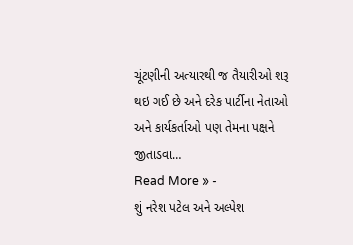ચૂંટણીની અત્યારથી જ તૈયારીઓ શરૂ થઇ ગઈ છે અને દરેક પાર્ટીના નેતાઓ અને કાર્યકર્તાઓ પણ તેમના પક્ષને જીતાડવા…
Read More » -
શું નરેશ પટેલ અને અલ્પેશ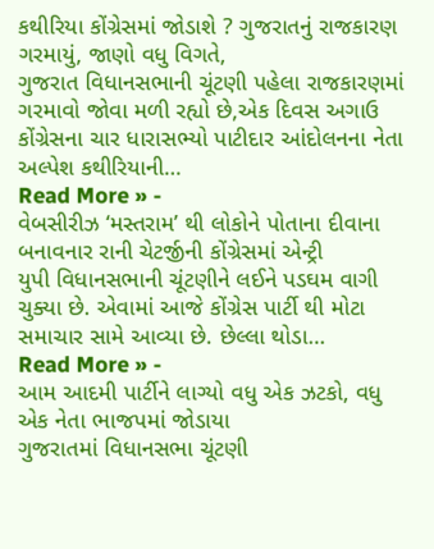કથીરિયા કોંગ્રેસમાં જોડાશે ? ગુજરાતનું રાજકારણ ગરમાયું, જાણો વધુ વિગતે,
ગુજરાત વિધાનસભાની ચૂંટણી પહેલા રાજકારણમાં ગરમાવો જોવા મળી રહ્યો છે,એક દિવસ અગાઉ કોંગ્રેસના ચાર ધારાસભ્યો પાટીદાર આંદોલનના નેતા અલ્પેશ કથીરિયાની…
Read More » -
વેબસીરીઝ ‘મસ્તરામ’ થી લોકોને પોતાના દીવાના બનાવનાર રાની ચેટર્જીની કોંગ્રેસમાં એન્ટ્રી
યુપી વિધાનસભાની ચૂંટણીને લઈને પડઘમ વાગી ચુક્યા છે. એવામાં આજે કોંગ્રેસ પાર્ટી થી મોટા સમાચાર સામે આવ્યા છે. છેલ્લા થોડા…
Read More » -
આમ આદમી પાર્ટીને લાગ્યો વધુ એક ઝટકો, વધુ એક નેતા ભાજપમાં જોડાયા
ગુજરાતમાં વિધાનસભા ચૂંટણી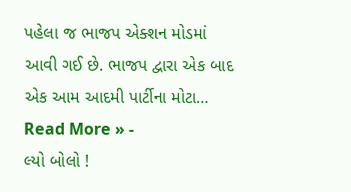પહેલા જ ભાજપ એક્શન મોડમાં આવી ગઈ છે. ભાજપ દ્વારા એક બાદ એક આમ આદમી પાર્ટીના મોટા…
Read More » -
લ્યો બોલો !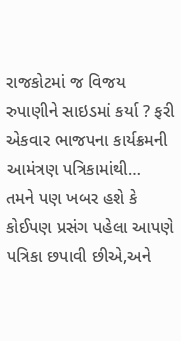રાજકોટમાં જ વિજય રુપાણીને સાઇડમાં કર્યા ? ફરી એકવાર ભાજપના કાર્યક્રમની આમંત્રણ પત્રિકામાંથી…
તમને પણ ખબર હશે કે કોઈપણ પ્રસંગ પહેલા આપણે પત્રિકા છપાવી છીએ,અને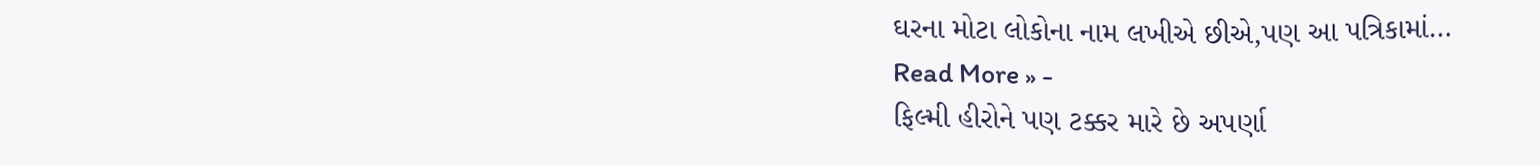ઘરના મોટા લોકોના નામ લખીએ છીએ,પણ આ પત્રિકામાં…
Read More » -
ફિલ્મી હીરોને પણ ટક્કર મારે છે અપર્ણા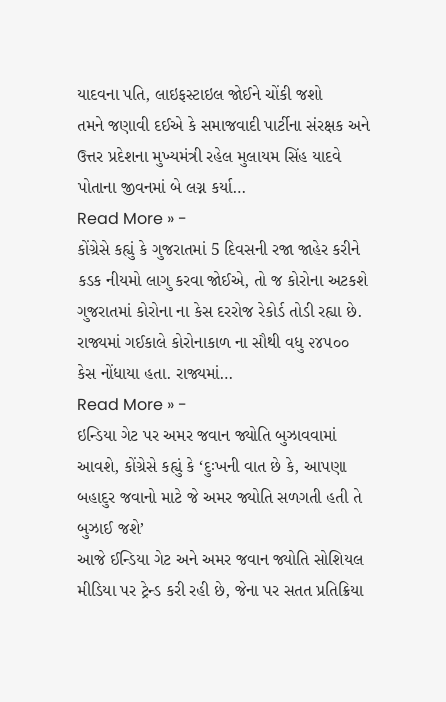યાદવના પતિ, લાઇફસ્ટાઇલ જોઈને ચોંકી જશો
તમને જણાવી દઈએ કે સમાજવાદી પાર્ટીના સંરક્ષક અને ઉત્તર પ્રદેશના મુખ્યમંત્રી રહેલ મુલાયમ સિંહ યાદવે પોતાના જીવનમાં બે લગ્ન કર્યા…
Read More » -
કોંગ્રેસે કહ્યું કે ગુજરાતમાં 5 દિવસની રજા જાહેર કરીને કડક નીયમો લાગુ કરવા જોઈએ, તો જ કોરોના અટકશે
ગુજરાતમાં કોરોના ના કેસ દરરોજ રેકોર્ડ તોડી રહ્યા છે. રાજ્યમાં ગઈકાલે કોરોનાકાળ ના સૌથી વધુ ૨૪૫૦૦ કેસ નોંધાયા હતા. રાજ્યમાં…
Read More » -
ઇન્ડિયા ગેટ પર અમર જવાન જ્યોતિ બુઝાવવામાં આવશે, કોંગ્રેસે કહ્યું કે ‘દુઃખની વાત છે કે, આપણા બહાદુર જવાનો માટે જે અમર જ્યોતિ સળગતી હતી તે બુઝાઈ જશે’
આજે ઈન્ડિયા ગેટ અને અમર જવાન જ્યોતિ સોશિયલ મીડિયા પર ટ્રેન્ડ કરી રહી છે, જેના પર સતત પ્રતિક્રિયા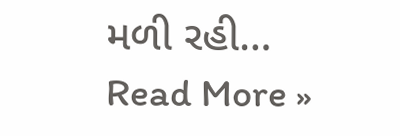મળી રહી…
Read More »